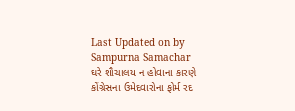Last Updated on by Sampurna Samachar
ઘરે શૌચાલય ન હોવાના કારણે કોંગ્રેસના ઉમેદવારોના ફોર્મ રદ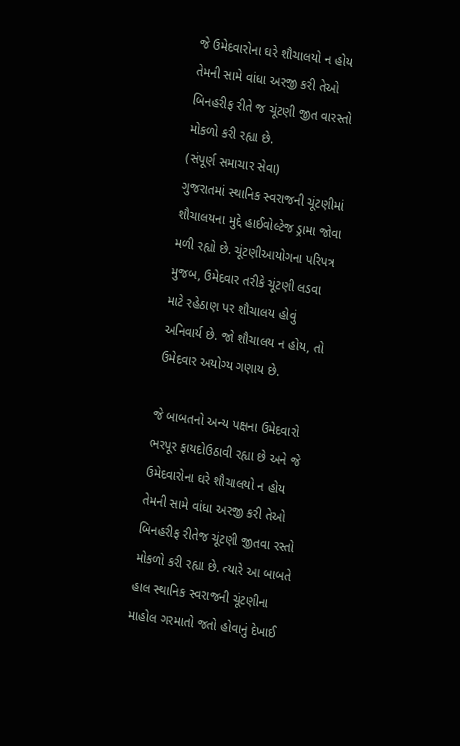જે ઉમેદવારોના ઘરે શૌચાલયો ન હોય તેમની સામે વાંધા અરજી કરી તેઓ બિનહરીફ રીતે જ ચૂંટણી જીત વારસ્તો મોકળો કરી રહ્યા છે.
(સંપૂર્ણ સમાચાર સેવા)
ગુજરાતમાં સ્થાનિક સ્વરાજની ચૂંટણીમાં શૌચાલયના મુદ્દે હાઈવોલ્ટેજ ડ્રામા જોવા મળી રહ્યો છે. ચૂંટણીઆયોગના પરિપત્ર મુજબ, ઉમેદવાર તરીકે ચૂંટણી લડવા માટે રહેઠાણ પર શૌચાલય હોવું અનિવાર્ય છે. જો શૌચાલય ન હોય, તો ઉમેદવાર અયોગ્ય ગણાય છે.

જે બાબતનો અન્ય પક્ષના ઉમેદવારો ભરપૂર ફાયદોઉઠાવી રહ્યા છે અને જે ઉમેદવારોના ઘરે શૌચાલયો ન હોય તેમની સામે વાંધા અરજી કરી તેઓ બિનહરીફ રીતેજ ચૂંટણી જીતવા રસ્તો મોકળો કરી રહ્યા છે. ત્યારે આ બાબતે હાલ સ્થાનિક સ્વરાજની ચૂંટણીના માહોલ ગરમાતો જતો હોવાનું દેખાઈ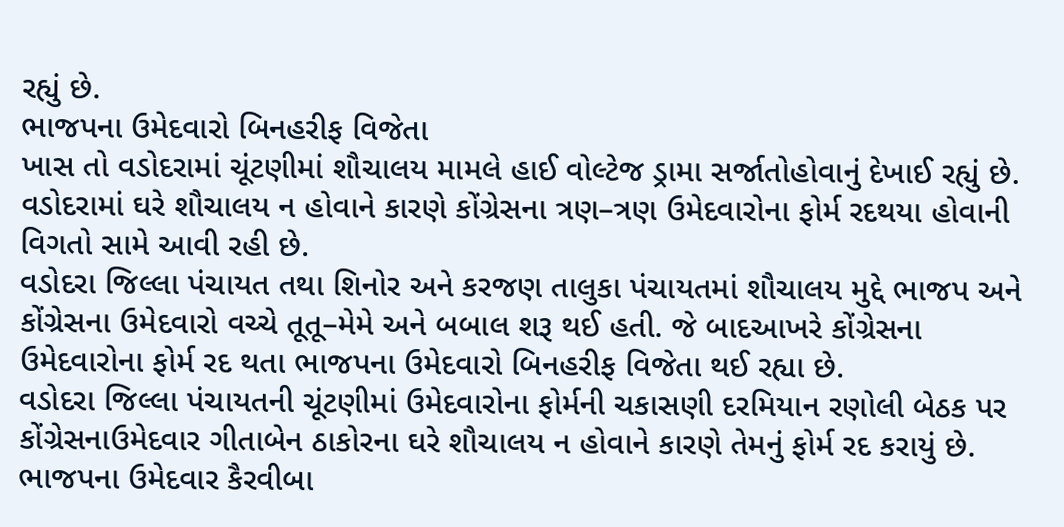રહ્યું છે.
ભાજપના ઉમેદવારો બિનહરીફ વિજેતા
ખાસ તો વડોદરામાં ચૂંટણીમાં શૌચાલય મામલે હાઈ વોલ્ટેજ ડ્રામા સર્જાતોહોવાનું દેખાઈ રહ્યું છે. વડોદરામાં ઘરે શૌચાલય ન હોવાને કારણે કોંગ્રેસના ત્રણ–ત્રણ ઉમેદવારોના ફોર્મ રદથયા હોવાની વિગતો સામે આવી રહી છે.
વડોદરા જિલ્લા પંચાયત તથા શિનોર અને કરજણ તાલુકા પંચાયતમાં શૌચાલય મુદ્દે ભાજપ અને કોંગ્રેસના ઉમેદવારો વચ્ચે તૂતૂ–મેમે અને બબાલ શરૂ થઈ હતી. જે બાદઆખરે કોંગ્રેસના ઉમેદવારોના ફોર્મ રદ થતા ભાજપના ઉમેદવારો બિનહરીફ વિજેતા થઈ રહ્યા છે.
વડોદરા જિલ્લા પંચાયતની ચૂંટણીમાં ઉમેદવારોના ફોર્મની ચકાસણી દરમિયાન રણોલી બેઠક પર કોંગ્રેસનાઉમેદવાર ગીતાબેન ઠાકોરના ઘરે શૌચાલય ન હોવાને કારણે તેમનું ફોર્મ રદ કરાયું છે.
ભાજપના ઉમેદવાર કૈરવીબા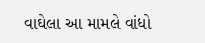વાઘેલા આ મામલે વાંધો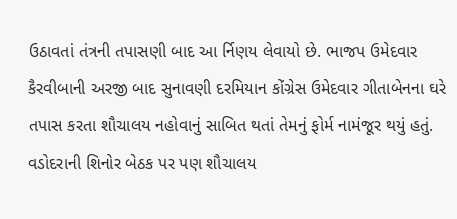ઉઠાવતાં તંત્રની તપાસણી બાદ આ ર્નિણય લેવાયો છે. ભાજપ ઉમેદવાર કૈરવીબાની અરજી બાદ સુનાવણી દરમિયાન કોંગ્રેસ ઉમેદવાર ગીતાબેનના ઘરે તપાસ કરતા શૌચાલય નહોવાનું સાબિત થતાં તેમનું ફોર્મ નામંજૂર થયું હતું.
વડોદરાની શિનોર બેઠક પર પણ શૌચાલય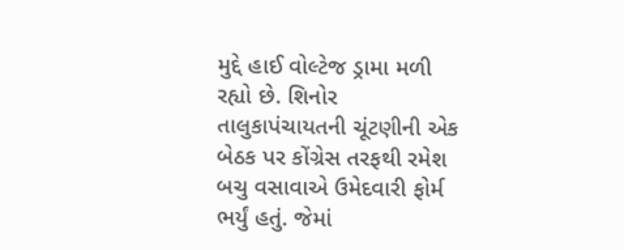મુદ્દે હાઈ વોલ્ટેજ ડ્રામા મળી રહ્યો છે. શિનોર તાલુકાપંચાયતની ચૂંટણીની એક બેઠક પર કોંગ્રેસ તરફથી રમેશ બચુ વસાવાએ ઉમેદવારી ફોર્મ ભર્યું હતું. જેમાં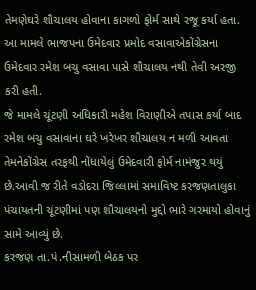તેમણેઘરે શૌચાલય હોવાના કાગળો ફોર્મ સાથે રજૂ કર્યા હતા. આ મામલે ભાજપના ઉમેદવાર પ્રમોદ વસાવાએકોંગ્રેસના ઉમેદવાર રમેશ બચુ વસાવા પાસે શૌચાલય નથી તેવી અરજી કરી હતી.
જે મામલે ચૂંટણી અધિકારી મહેશ વિરાણીએ તપાસ કર્યા બાદ રમેશ બચુ વસાવાના ઘરે ખરેખર શૌચાલય ન મળી આવતા તેમનેકોંગ્રેસ તરફથી નોંધાયેલું ઉમેદવારી ફોર્મ નામંજુર થયું છે.આવી જ રીતે વડોદરા જિલ્લામાં સમાવિષ્ટ કરજણતાલુકા પંચાયતની ચૂંટણીમાં પણ શૌચાલયનો મુદ્દો ભારે ગરમાયો હોવાનું સામે આવ્યું છે.
કરજણ તા.પં.નીસામળી બેઠક પર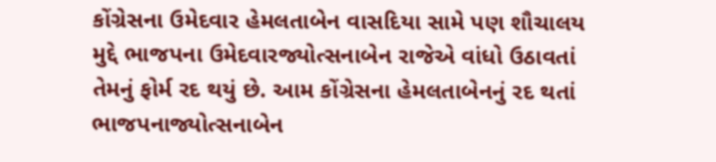કોંગ્રેસના ઉમેદવાર હેમલતાબેન વાસદિયા સામે પણ શૌચાલય મુદ્દે ભાજપના ઉમેદવારજ્યોત્સનાબેન રાજેએ વાંધો ઉઠાવતાં તેમનું ફોર્મ રદ થયું છે. આમ કોંગ્રેસના હેમલતાબેનનું રદ થતાં ભાજપનાજ્યોત્સનાબેન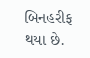બિનહરીફ થયા છે.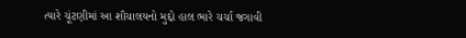ત્યારે ચૂંટણીમાં આ શૌચાલયનો મુદ્દો હાલ ભારે ચર્ચા જગાવી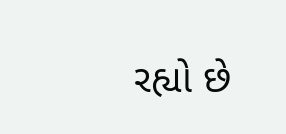રહ્યો છે